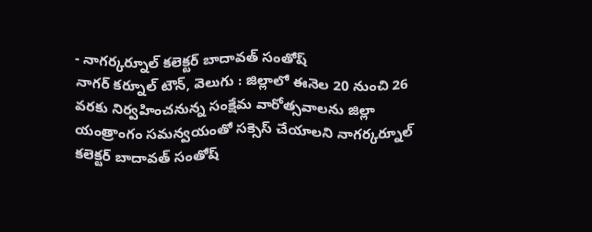- నాగర్కర్నూల్ కలెక్టర్ బాదావత్ సంతోష్
నాగర్ కర్నూల్ టౌన్, వెలుగు : జిల్లాలో ఈనెల 20 నుంచి 26 వరకు నిర్వహించనున్న సంక్షేమ వారోత్సవాలను జిల్లా యంత్రాంగం సమన్వయంతో సక్సెస్ చేయాలని నాగర్కర్నూల్ కలెక్టర్ బాదావత్ సంతోష్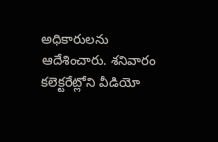అధికారులను ఆదేశించారు. శనివారం కలెక్టరేట్లోని వీడియో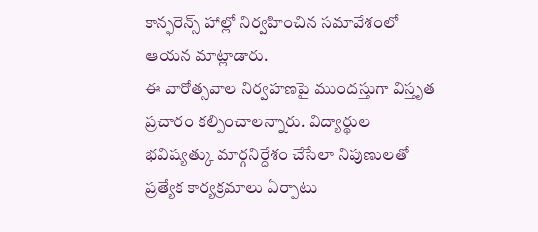కాన్ఫరెన్స్ హాల్లో నిర్వహించిన సమావేశంలో ఆయన మాట్లాడారు.
ఈ వారోత్సవాల నిర్వహణపై ముందస్తుగా విస్తృత ప్రచారం కల్పించాలన్నారు. విద్యార్థుల భవిష్యత్కు మార్గనిర్దేశం చేసేలా నిపుణులతో ప్రత్యేక కార్యక్రమాలు ఏర్పాటు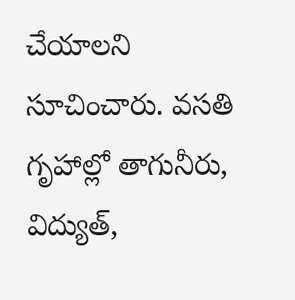చేయాలని సూచించారు. వసతి గృహాల్లో తాగునీరు, విద్యుత్,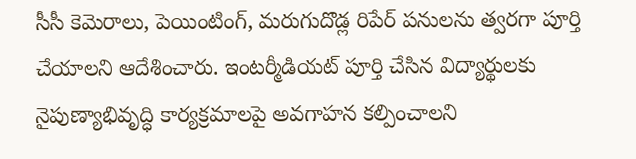సీసీ కెమెరాలు, పెయింటింగ్, మరుగుదొడ్ల రిపేర్ పనులను త్వరగా పూర్తి చేయాలని ఆదేశించారు. ఇంటర్మీడియట్ పూర్తి చేసిన విద్యార్థులకు నైపుణ్యాభివృద్ధి కార్యక్రమాలపై అవగాహన కల్పించాలని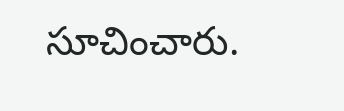సూచించారు.